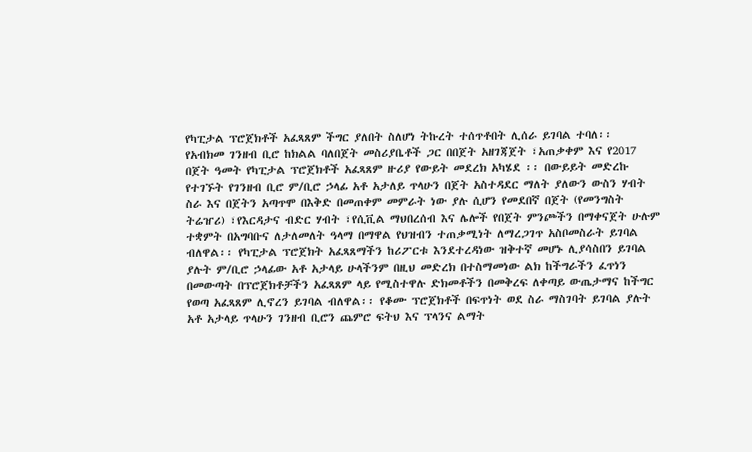የካፒታል ፕሮጀክቶች አፈጻጸም ችግር ያለበት ስለሆነ ትኩረት ተሰጥቶበት ሊሰራ ይገባል ተባለ፡፡
የአብክመ ገንዘብ ቢሮ ከክልል ባለበጀት መስሪያቤቶች ጋር በበጀት አዘገጃጀት ፣አጠቃቀም እና የ2017 በጀት ዓመት የካፒታል ፕሮጀክቶች አፈጻጸም ዙሪያ የውይት መደረክ አካሄደ ፡፡ በውይይት መድረኩ የተገኙት የገንዘብ ቢሮ ም/ቢሮ ኃላፊ አቶ አታለይ ጥላሁን በጀት አስተዳደር ማለት ያለውን ውስን ሃብት ስራ እና በጀትን አጣጥሞ በእቅድ በመጠቀም መምራት ነው ያሉ ሲሆን የመደበኛ በጀት (የመንግስት ትሬዠሪ) ፣የእርዳታና ብድር ሃብት ፣የሲቪል ማህበረሰብ እና ሌሎች የበጀት ምንጮችን በማቀናጀት ሁሉም ተቋምት በአግባቡና ለታለመለት ዓላማ በማዋል የህዝብን ተጠቃሚነት ለማረጋገጥ አስቦመስራት ይገባል ብለዋል፡፡ የካፒታል ፕሮጀክት አፈጻጸማችን ከሪፖርቱ እንደተረዳነው ዝቅተኛ መሆኑ ሊያሳስበን ይገባል ያሉት ም/ቢሮ ኃላፊው አቶ አታላይ ሁላችንም በዚህ መድረክ በተስማመነው ልክ ከችግራችን ፈጥነን በመውጣት በፕሮጀክቶቻችን አፈጻጸም ላይ የሚስተዋሉ ድክመቶችን በመቅረፍ ለቀጣይ ውጤታማና ከችግር የወጣ አፈጻጸም ሊኖረን ይገባል ብለዋል፡፡ የቆሙ ፕሮጀክቶች በፍጥነት ወደ ስራ ማስገባት ይገባል ያሉት አቶ አታላይ ጥላሁን ገንዘብ ቢሮን ጨምሮ ፍትህ እና ፕላንና ልማት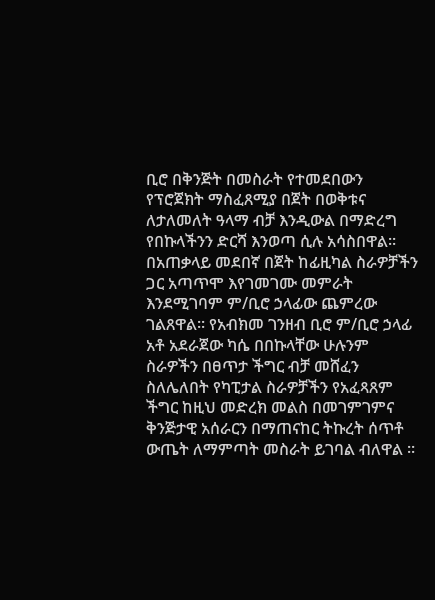ቢሮ በቅንጅት በመስራት የተመደበውን የፕሮጀክት ማስፈጸሚያ በጀት በወቅቱና ለታለመለት ዓላማ ብቻ እንዲውል በማድረግ የበኩላችንን ድርሻ እንወጣ ሲሉ አሳስበዋል፡፡ በአጠቃላይ መደበኛ በጀት ከፊዚካል ስራዎቻችን ጋር አጣጥሞ እየገመገሙ መምራት እንደሚገባም ም/ቢሮ ኃላፊው ጨምረው ገልጸዋል፡፡ የአብክመ ገንዘብ ቢሮ ም/ቢሮ ኃላፊ አቶ አደራጀው ካሴ በበኩላቸው ሁሉንም ስራዎችን በፀጥታ ችግር ብቻ መሸፈን ስለሌለበት የካፒታል ስራዎቻችን የአፈጻጸም ችግር ከዚህ መድረክ መልስ በመገምገምና ቅንጅታዊ አሰራርን በማጠናከር ትኩረት ሰጥቶ ውጤት ለማምጣት መስራት ይገባል ብለዋል ፡፡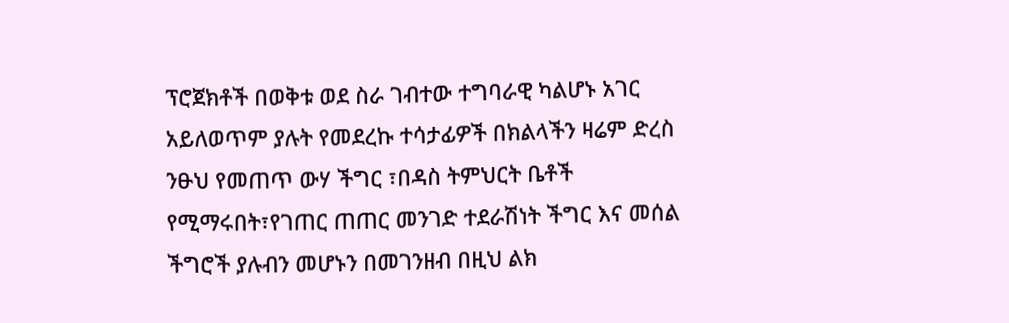ፕሮጀክቶች በወቅቱ ወደ ስራ ገብተው ተግባራዊ ካልሆኑ አገር አይለወጥም ያሉት የመደረኩ ተሳታፊዎች በክልላችን ዛሬም ድረስ ንፁህ የመጠጥ ውሃ ችግር ፣በዳስ ትምህርት ቤቶች የሚማሩበት፣የገጠር ጠጠር መንገድ ተደራሽነት ችግር እና መሰል ችግሮች ያሉብን መሆኑን በመገንዘብ በዚህ ልክ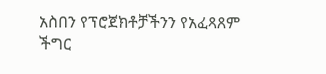አስበን የፕሮጀክቶቻችንን የአፈጻጸም ችግር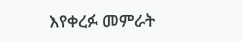እየቀረፉ መምራት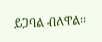ይጋባል ብለዋል፡፡